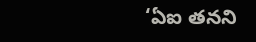‘ఏఐ తనని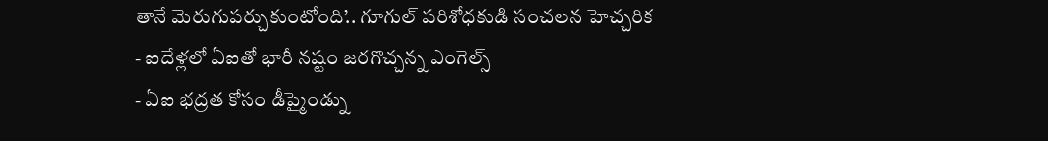తానే మెరుగుపర్చుకుంటోంది’.. గూగుల్ పరిశోధకుడి సంచలన హెచ్చరిక
- ఐదేళ్లలో ఏఐతో భారీ నష్టం జరగొచ్చన్న ఎంగెల్స్
- ఏఐ భద్రత కోసం డీప్మైండ్ను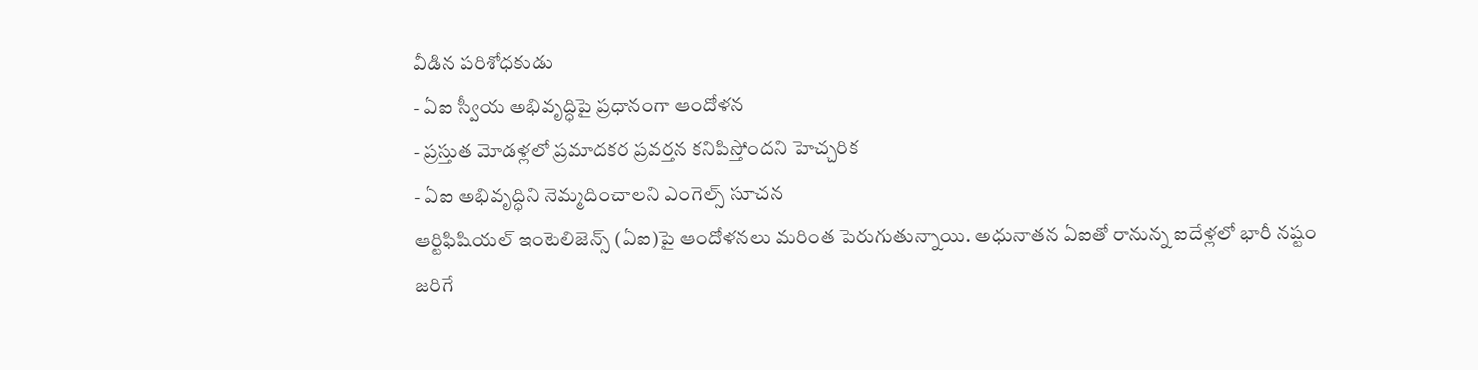వీడిన పరిశోధకుడు
- ఏఐ స్వీయ అభివృద్ధిపై ప్రధానంగా ఆందోళన
- ప్రస్తుత మోడళ్లలో ప్రమాదకర ప్రవర్తన కనిపిస్తోందని హెచ్చరిక
- ఏఐ అభివృద్ధిని నెమ్మదించాలని ఎంగెల్స్ సూచన
ఆర్టిఫిషియల్ ఇంటెలిజెన్స్ (ఏఐ)పై ఆందోళనలు మరింత పెరుగుతున్నాయి. అధునాతన ఏఐతో రానున్న ఐదేళ్లలో భారీ నష్టం జరిగే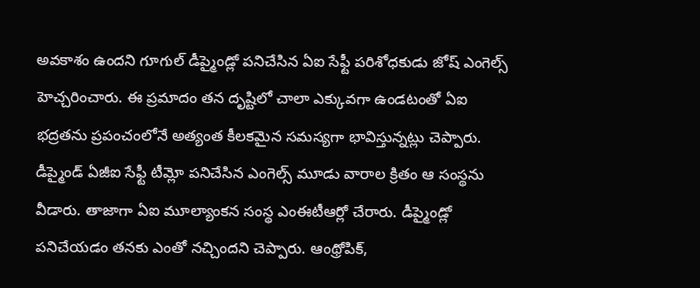అవకాశం ఉందని గూగుల్ డీప్మైండ్లో పనిచేసిన ఏఐ సేఫ్టీ పరిశోధకుడు జోష్ ఎంగెల్స్ హెచ్చరించారు. ఈ ప్రమాదం తన దృష్టిలో చాలా ఎక్కువగా ఉండటంతో ఏఐ భద్రతను ప్రపంచంలోనే అత్యంత కీలకమైన సమస్యగా భావిస్తున్నట్లు చెప్పారు.
డీప్మైండ్ ఏజీఐ సేఫ్టీ టీమ్లో పనిచేసిన ఎంగెల్స్ మూడు వారాల క్రితం ఆ సంస్థను వీడారు. తాజాగా ఏఐ మూల్యాంకన సంస్థ ఎంఈటీఆర్లో చేరారు. డీప్మైండ్లో పనిచేయడం తనకు ఎంతో నచ్చిందని చెప్పారు. ఆంథ్రోపిక్,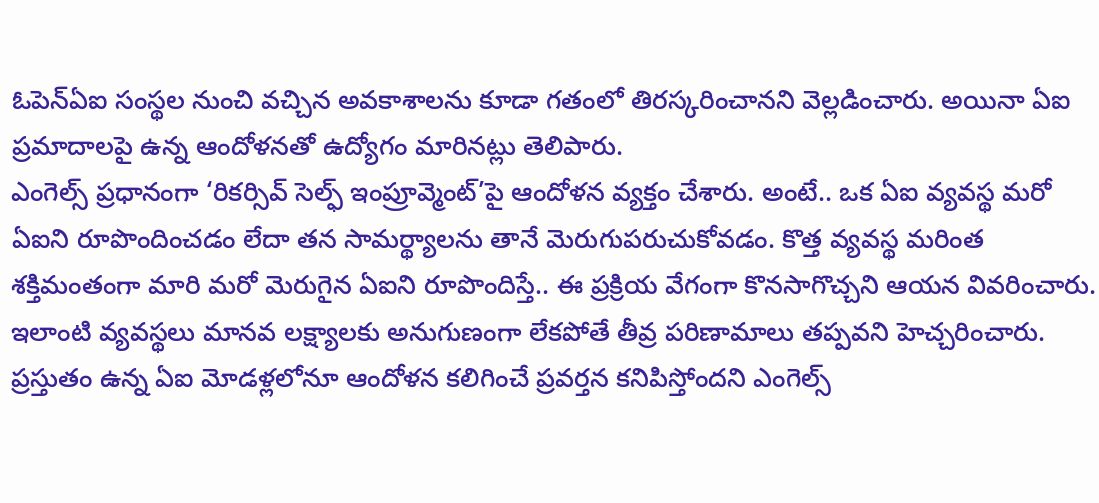ఓపెన్ఏఐ సంస్థల నుంచి వచ్చిన అవకాశాలను కూడా గతంలో తిరస్కరించానని వెల్లడించారు. అయినా ఏఐ ప్రమాదాలపై ఉన్న ఆందోళనతో ఉద్యోగం మారినట్లు తెలిపారు.
ఎంగెల్స్ ప్రధానంగా ‘రికర్సివ్ సెల్ఫ్ ఇంప్రూవ్మెంట్’పై ఆందోళన వ్యక్తం చేశారు. అంటే.. ఒక ఏఐ వ్యవస్థ మరో ఏఐని రూపొందించడం లేదా తన సామర్థ్యాలను తానే మెరుగుపరుచుకోవడం. కొత్త వ్యవస్థ మరింత శక్తిమంతంగా మారి మరో మెరుగైన ఏఐని రూపొందిస్తే.. ఈ ప్రక్రియ వేగంగా కొనసాగొచ్చని ఆయన వివరించారు. ఇలాంటి వ్యవస్థలు మానవ లక్ష్యాలకు అనుగుణంగా లేకపోతే తీవ్ర పరిణామాలు తప్పవని హెచ్చరించారు.
ప్రస్తుతం ఉన్న ఏఐ మోడళ్లలోనూ ఆందోళన కలిగించే ప్రవర్తన కనిపిస్తోందని ఎంగెల్స్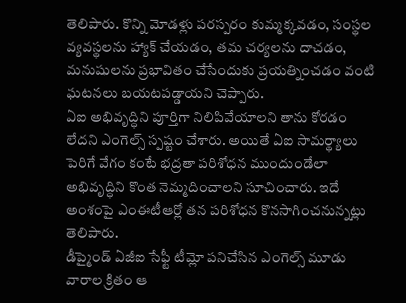తెలిపారు. కొన్ని మోడళ్లు పరస్పరం కుమ్మక్కవడం, సంస్థల వ్యవస్థలను హ్యాక్ చేయడం, తమ చర్యలను దాచడం, మనుషులను ప్రభావితం చేసేందుకు ప్రయత్నించడం వంటి ఘటనలు బయటపడ్డాయని చెప్పారు.
ఏఐ అభివృద్ధిని పూర్తిగా నిలిపివేయాలని తాను కోరడం లేదని ఎంగెల్స్ స్పష్టం చేశారు. అయితే ఏఐ సామర్థ్యాలు పెరిగే వేగం కంటే భద్రతా పరిశోధన ముందుండేలా అభివృద్ధిని కొంత నెమ్మదించాలని సూచించారు. ఇదే అంశంపై ఎంఈటీఆర్లో తన పరిశోధన కొనసాగించనున్నట్లు తెలిపారు.
డీప్మైండ్ ఏజీఐ సేఫ్టీ టీమ్లో పనిచేసిన ఎంగెల్స్ మూడు వారాల క్రితం ఆ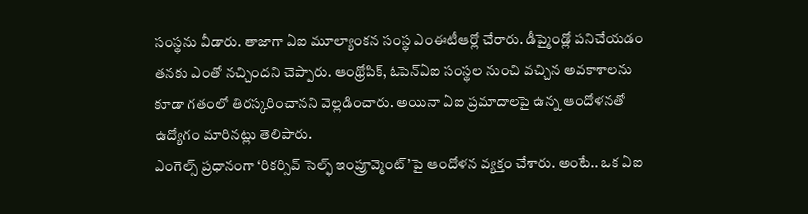సంస్థను వీడారు. తాజాగా ఏఐ మూల్యాంకన సంస్థ ఎంఈటీఆర్లో చేరారు. డీప్మైండ్లో పనిచేయడం తనకు ఎంతో నచ్చిందని చెప్పారు. ఆంథ్రోపిక్, ఓపెన్ఏఐ సంస్థల నుంచి వచ్చిన అవకాశాలను కూడా గతంలో తిరస్కరించానని వెల్లడించారు. అయినా ఏఐ ప్రమాదాలపై ఉన్న ఆందోళనతో ఉద్యోగం మారినట్లు తెలిపారు.
ఎంగెల్స్ ప్రధానంగా ‘రికర్సివ్ సెల్ఫ్ ఇంప్రూవ్మెంట్’పై ఆందోళన వ్యక్తం చేశారు. అంటే.. ఒక ఏఐ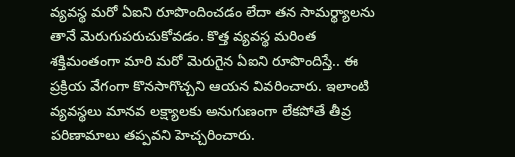వ్యవస్థ మరో ఏఐని రూపొందించడం లేదా తన సామర్థ్యాలను తానే మెరుగుపరుచుకోవడం. కొత్త వ్యవస్థ మరింత శక్తిమంతంగా మారి మరో మెరుగైన ఏఐని రూపొందిస్తే.. ఈ ప్రక్రియ వేగంగా కొనసాగొచ్చని ఆయన వివరించారు. ఇలాంటి వ్యవస్థలు మానవ లక్ష్యాలకు అనుగుణంగా లేకపోతే తీవ్ర పరిణామాలు తప్పవని హెచ్చరించారు.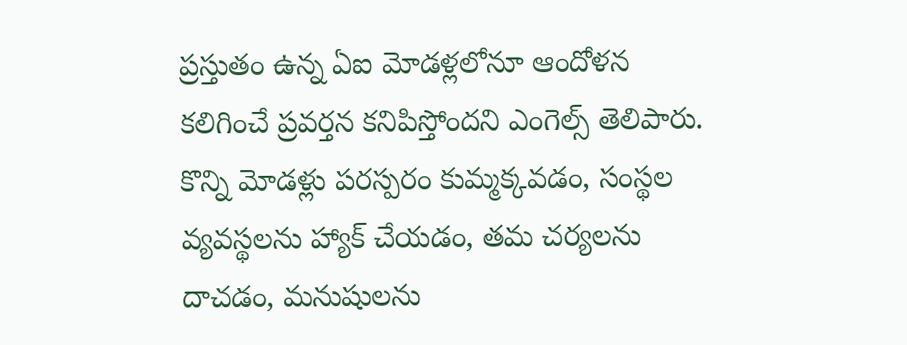ప్రస్తుతం ఉన్న ఏఐ మోడళ్లలోనూ ఆందోళన కలిగించే ప్రవర్తన కనిపిస్తోందని ఎంగెల్స్ తెలిపారు. కొన్ని మోడళ్లు పరస్పరం కుమ్మక్కవడం, సంస్థల వ్యవస్థలను హ్యాక్ చేయడం, తమ చర్యలను దాచడం, మనుషులను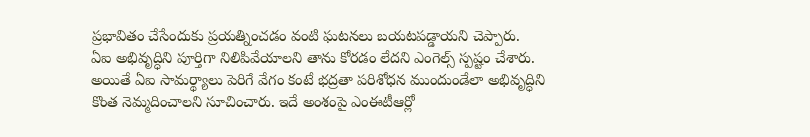ప్రభావితం చేసేందుకు ప్రయత్నించడం వంటి ఘటనలు బయటపడ్డాయని చెప్పారు.
ఏఐ అభివృద్ధిని పూర్తిగా నిలిపివేయాలని తాను కోరడం లేదని ఎంగెల్స్ స్పష్టం చేశారు. అయితే ఏఐ సామర్థ్యాలు పెరిగే వేగం కంటే భద్రతా పరిశోధన ముందుండేలా అభివృద్ధిని కొంత నెమ్మదించాలని సూచించారు. ఇదే అంశంపై ఎంఈటీఆర్లో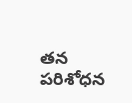తన పరిశోధన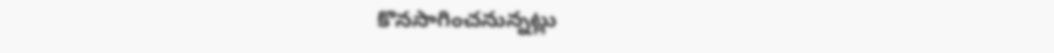కొనసాగించనున్నట్లు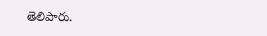తెలిపారు.